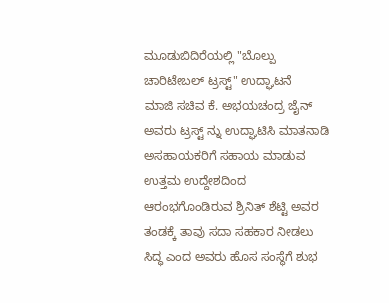ಮೂಡುಬಿದಿರೆಯಲ್ಲಿ "ಬೊಲ್ಪು ಚಾರಿಟೇಬಲ್ ಟ್ರಸ್ಟ್" ಉದ್ಘಾಟನೆ
ಮಾಜಿ ಸಚಿವ ಕೆ. ಅಭಯಚಂದ್ರ ಜೈನ್ ಅವರು ಟ್ರಸ್ಟ್ ನ್ನು ಉದ್ಘಾಟಿಸಿ ಮಾತನಾಡಿ ಅಸಹಾಯಕರಿಗೆ ಸಹಾಯ ಮಾಡುವ ಉತ್ತಮ ಉದ್ದೇಶದಿಂದ ಆರಂಭಗೊಂಡಿರುವ ಶ್ರಿನಿತ್ ಶೆಟ್ಟಿ ಅವರ ತಂಡಕ್ಕೆ ತಾವು ಸದಾ ಸಹಕಾರ ನೀಡಲು ಸಿದ್ಧ ಎಂದ ಅವರು ಹೊಸ ಸಂಸ್ಥೆಗೆ ಶುಭ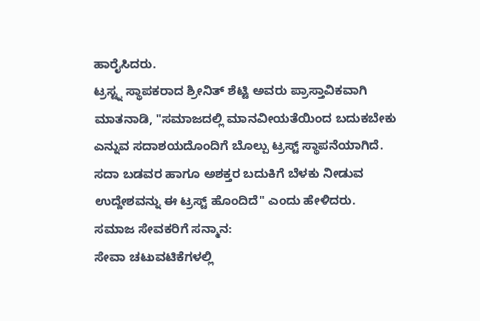ಹಾರೈಸಿದರು.
ಟ್ರಸ್ಟ್ನ ಸ್ಥಾಪಕರಾದ ಶ್ರೀನಿತ್ ಶೆಟ್ಟಿ ಅವರು ಪ್ರಾಸ್ತಾವಿಕವಾಗಿ ಮಾತನಾಡಿ, "ಸಮಾಜದಲ್ಲಿ ಮಾನವೀಯತೆಯಿಂದ ಬದುಕಬೇಕು ಎನ್ನುವ ಸದಾಶಯದೊಂದಿಗೆ ಬೊಲ್ಪು ಟ್ರಸ್ಟ್ ಸ್ಥಾಪನೆಯಾಗಿದೆ. ಸದಾ ಬಡವರ ಹಾಗೂ ಅಶಕ್ತರ ಬದುಕಿಗೆ ಬೆಳಕು ನೀಡುವ ಉದ್ದೇಶವನ್ನು ಈ ಟ್ರಸ್ಟ್ ಹೊಂದಿದೆ" ಎಂದು ಹೇಳಿದರು.
ಸಮಾಜ ಸೇವಕರಿಗೆ ಸನ್ಮಾನ:
ಸೇವಾ ಚಟುವಟಿಕೆಗಳಲ್ಲಿ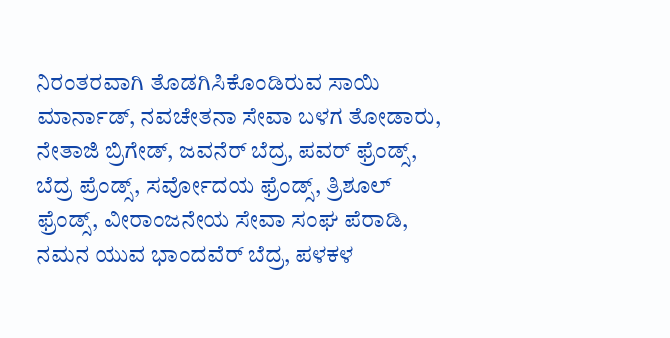ನಿರಂತರವಾಗಿ ತೊಡಗಿಸಿಕೊಂಡಿರುವ ಸಾಯಿ ಮಾರ್ನಾಡ್, ನವಚೇತನಾ ಸೇವಾ ಬಳಗ ತೋಡಾರು, ನೇತಾಜಿ ಬ್ರಿಗೇಡ್, ಜವನೆರ್ ಬೆದ್ರ, ಪವರ್ ಫ್ರೆಂಡ್ಸ್, ಬೆದ್ರ ಪ್ರೆಂಡ್ಸ್, ಸರ್ವೋದಯ ಫ್ರೆಂಡ್ಸ್, ತ್ರಿಶೂಲ್ ಫ್ರೆಂಡ್ಸ್, ವೀರಾಂಜನೇಯ ಸೇವಾ ಸಂಘ ಪೆರಾಡಿ, ನಮನ ಯುವ ಭಾಂದವೆರ್ ಬೆದ್ರ, ಪಳಕಳ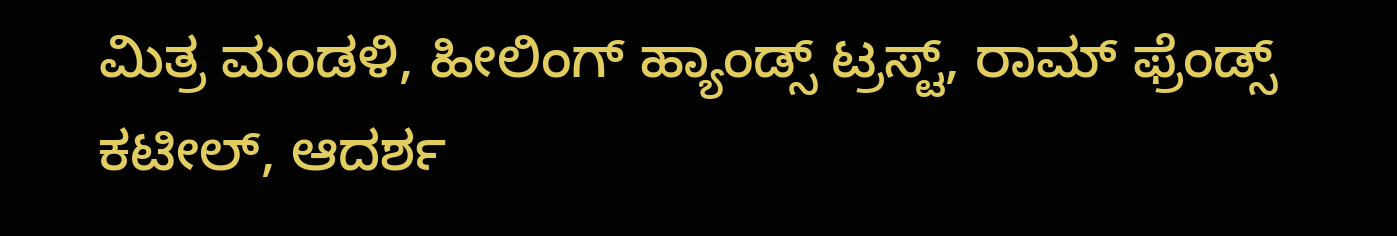ಮಿತ್ರ ಮಂಡಳಿ, ಹೀಲಿಂಗ್ ಹ್ಯಾಂಡ್ಸ್ ಟ್ರಸ್ಟ್, ರಾಮ್ ಫ್ರೆಂಡ್ಸ್ ಕಟೀಲ್, ಆದರ್ಶ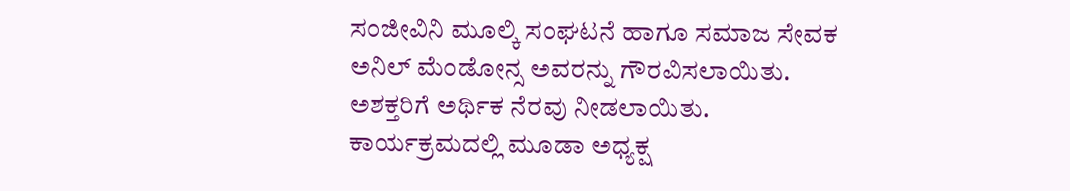ಸಂಜೀವಿನಿ ಮೂಲ್ಕಿ ಸಂಘಟನೆ ಹಾಗೂ ಸಮಾಜ ಸೇವಕ ಅನಿಲ್ ಮೆಂಡೋನ್ಸ ಅವರನ್ನು ಗೌರವಿಸಲಾಯಿತು. ಅಶಕ್ತರಿಗೆ ಅರ್ಥಿಕ ನೆರವು ನೀಡಲಾಯಿತು.
ಕಾರ್ಯಕ್ರಮದಲ್ಲಿ ಮೂಡಾ ಅಧ್ಯಕ್ಷ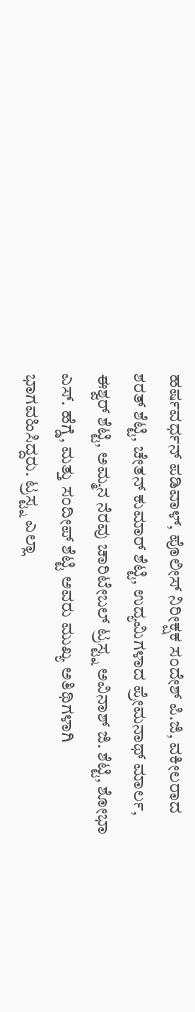ಹರ್ಷವರ್ಧನ್ ಪಡಿವಾಳ್, ಪೊಲೀಸ್ ನಿರೀಕ್ಷಕ ಸಂದೇಶ್ ಪಿ.ಜಿ, ವಕೀಲರಾದ ಶರತ್ ಶೆಟ್ಟಿ, ಚೇತನ್ ಕುಮಾರ್ ಶೆಟ್ಟಿ, ಉದ್ಯಮಿಗಳಾದ ಪ್ರೇಮನಾಥ್ ಮಾರ್ಲ, ಈಶ್ವರ್ ಶೆಟ್ಟಿ, ಅಮ್ಮನ ನೆರವು ಚಾರಿಟೇಬಲ್ ಟ್ರಸ್ಟ್ನ ಅವಿನಾಶ್ ಜಿ. ಶೆಟ್ಟಿ, ಶೋಭಾ ಎಸ್. ಹೆಗ್ಡೆ, ಮತ್ತು ಸಂದೀಪ್ ಶೆಟ್ಟಿ ಅವರು ಮುಖ್ಯ ಅತಿಥಿಗಳಾಗಿ ಭಾಗವಹಿಸಿದ್ದರು. ಟ್ರಸ್ಟ್ನ ಎಲ್ಲಾ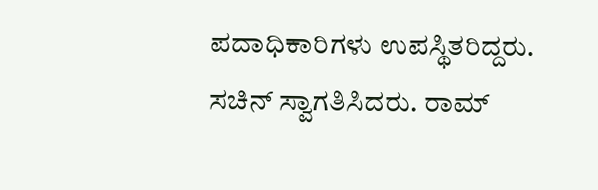ಪದಾಧಿಕಾರಿಗಳು ಉಪಸ್ಥಿತರಿದ್ದರು.
ಸಚಿನ್ ಸ್ವಾಗತಿಸಿದರು. ರಾಮ್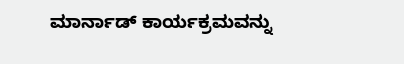ಮಾರ್ನಾಡ್ ಕಾರ್ಯಕ್ರಮವನ್ನು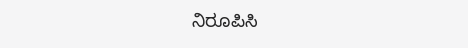ನಿರೂಪಿಸಿ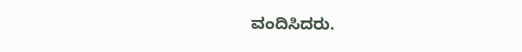ವಂದಿಸಿದರು.